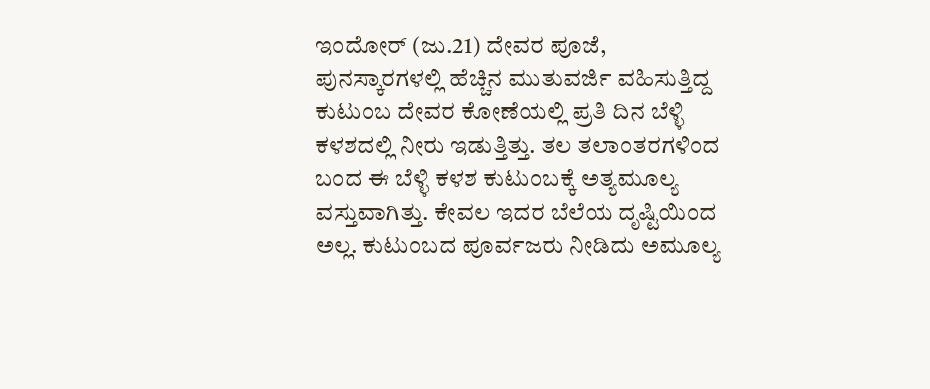ಇಂದೋರ್ (ಜು.21) ದೇವರ ಪೂಜೆ, ಪುನಸ್ಕಾರಗಳಲ್ಲಿ ಹೆಚ್ಚಿನ ಮುತುವರ್ಜಿ ವಹಿಸುತ್ತಿದ್ದ ಕುಟುಂಬ ದೇವರ ಕೋಣೆಯಲ್ಲಿ ಪ್ರತಿ ದಿನ ಬೆಳ್ಳಿ ಕಳಶದಲ್ಲಿ ನೀರು ಇಡುತ್ತಿತ್ತು. ತಲ ತಲಾಂತರಗಳಿಂದ ಬಂದ ಈ ಬೆಳ್ಳಿ ಕಳಶ ಕುಟುಂಬಕ್ಕೆ ಅತ್ಯಮೂಲ್ಯ ವಸ್ತುವಾಗಿತ್ತು. ಕೇವಲ ಇದರ ಬೆಲೆಯ ದೃಷ್ಟಿಯಿಂದ ಅಲ್ಲ. ಕುಟುಂಬದ ಪೂರ್ವಜರು ನೀಡಿದು ಅಮೂಲ್ಯ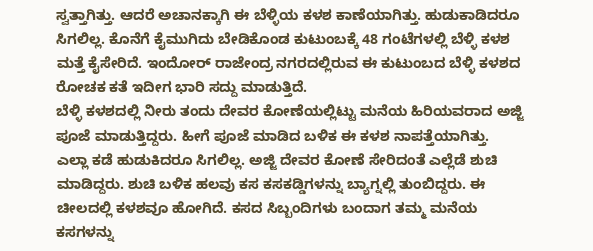ಸ್ವತ್ತಾಗಿತ್ತು. ಆದರೆ ಅಚಾನಕ್ಕಾಗಿ ಈ ಬೆಳ್ಳಿಯ ಕಳಶ ಕಾಣೆಯಾಗಿತ್ತು. ಹುಡುಕಾಡಿದರೂ ಸಿಗಲಿಲ್ಲ. ಕೊನೆಗೆ ಕೈಮುಗಿದು ಬೇಡಿಕೊಂಡ ಕುಟುಂಬಕ್ಕೆ 48 ಗಂಟೆಗಳಲ್ಲಿ ಬೆಳ್ಳಿ ಕಳಶ ಮತ್ತೆ ಕೈಸೇರಿದೆ. ಇಂದೋರ್ ರಾಜೇಂದ್ರ ನಗರದಲ್ಲಿರುವ ಈ ಕುಟುಂಬದ ಬೆಳ್ಳಿ ಕಳಶದ ರೋಚಕ ಕತೆ ಇದೀಗ ಭಾರಿ ಸದ್ದು ಮಾಡುತ್ತಿದೆ.
ಬೆಳ್ಳಿ ಕಳಶದಲ್ಲಿ ನೀರು ತಂದು ದೇವರ ಕೋಣೆಯಲ್ಲಿಟ್ಟು ಮನೆಯ ಹಿರಿಯವರಾದ ಅಜ್ಜಿ ಪೂಜೆ ಮಾಡುತ್ತಿದ್ದರು. ಹೀಗೆ ಪೂಜೆ ಮಾಡಿದ ಬಳಿಕ ಈ ಕಳಶ ನಾಪತ್ತೆಯಾಗಿತ್ತು. ಎಲ್ಲಾ ಕಡೆ ಹುಡುಕಿದರೂ ಸಿಗಲಿಲ್ಲ. ಅಜ್ಜಿ ದೇವರ ಕೋಣೆ ಸೇರಿದಂತೆ ಎಲ್ಲೆಡೆ ಶುಚಿ ಮಾಡಿದ್ದರು. ಶುಚಿ ಬಳಿಕ ಹಲವು ಕಸ ಕಸಕಡ್ಡಿಗಳನ್ನು ಬ್ಯಾಗ್ನಲ್ಲಿ ತುಂಬಿದ್ದರು. ಈ ಚೀಲದಲ್ಲಿ ಕಳಶವೂ ಹೋಗಿದೆ. ಕಸದ ಸಿಬ್ಬಂದಿಗಳು ಬಂದಾಗ ತಮ್ಮ ಮನೆಯ ಕಸಗಳನ್ನು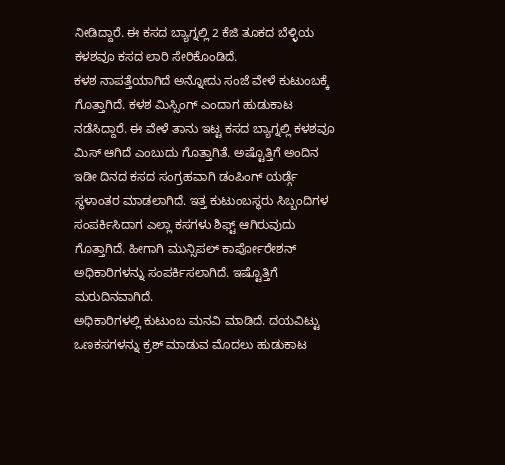ನೀಡಿದ್ದಾರೆ. ಈ ಕಸದ ಬ್ಯಾಗ್ನಲ್ಲಿ 2 ಕೆಜಿ ತೂಕದ ಬೆಳ್ಳಿಯ ಕಳಶವೂ ಕಸದ ಲಾರಿ ಸೇರಿಕೊಂಡಿದೆ.
ಕಳಶ ನಾಪತ್ತೆಯಾಗಿದೆ ಅನ್ನೋದು ಸಂಜೆ ವೇಳೆ ಕುಟುಂಬಕ್ಕೆ ಗೊತ್ತಾಗಿದೆ. ಕಳಶ ಮಿಸ್ಸಿಂಗ್ ಎಂದಾಗ ಹುಡುಕಾಟ ನಡೆಸಿದ್ದಾರೆ. ಈ ವೇಳೆ ತಾನು ಇಟ್ಟ ಕಸದ ಬ್ಯಾಗ್ನಲ್ಲಿ ಕಳಶವೂ ಮಿಸ್ ಆಗಿದೆ ಎಂಬುದು ಗೊತ್ತಾಗಿತೆ. ಅಷ್ಟೊತ್ತಿಗೆ ಅಂದಿನ ಇಡೀ ದಿನದ ಕಸದ ಸಂಗ್ರಹವಾಗಿ ಡಂಪಿಂಗ್ ಯರ್ಡ್ಗೆ ಸ್ಥಳಾಂತರ ಮಾಡಲಾಗಿದೆ. ಇತ್ತ ಕುಟುಂಬಸ್ಥರು ಸಿಬ್ಬಂದಿಗಳ ಸಂಪರ್ಕಿಸಿದಾಗ ಎಲ್ಲಾ ಕಸಗಳು ಶಿಫ್ಟ್ ಆಗಿರುವುದು ಗೊತ್ತಾಗಿದೆ. ಹೀಗಾಗಿ ಮುನ್ಸಿಪಲ್ ಕಾರ್ಪೋರೇಶನ್ ಅಧಿಕಾರಿಗಳನ್ನು ಸಂಪರ್ಕಿಸಲಾಗಿದೆ. ಇಷ್ಟೊತ್ತಿಗೆ ಮರುದಿನವಾಗಿದೆ.
ಅಧಿಕಾರಿಗಳಲ್ಲಿ ಕುಟುಂಬ ಮನವಿ ಮಾಡಿದೆ. ದಯವಿಟ್ಟು ಒಣಕಸಗಳನ್ನು ಕ್ರಶ್ ಮಾಡುವ ಮೊದಲು ಹುಡುಕಾಟ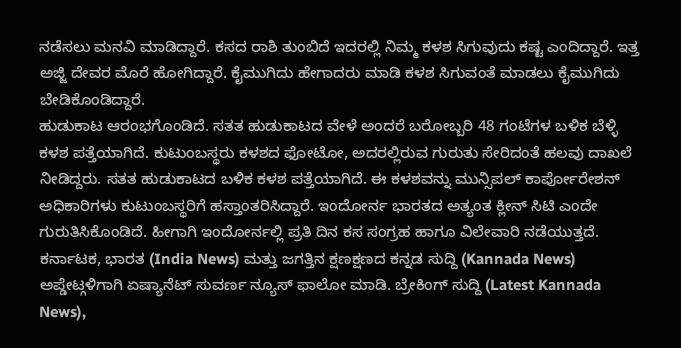ನಡೆಸಲು ಮನವಿ ಮಾಡಿದ್ದಾರೆ. ಕಸದ ರಾಶಿ ತುಂಬಿದೆ ಇದರಲ್ಲಿ ನಿಮ್ಮ ಕಳಶ ಸಿಗುವುದು ಕಷ್ಟ ಎಂದಿದ್ದಾರೆ. ಇತ್ತ ಅಜ್ಜಿ ದೇವರ ಮೊರೆ ಹೋಗಿದ್ದಾರೆ. ಕೈಮುಗಿದು ಹೇಗಾದರು ಮಾಡಿ ಕಳಶ ಸಿಗುವಂತೆ ಮಾಡಲು ಕೈಮುಗಿದು ಬೇಡಿಕೊಂಡಿದ್ದಾರೆ.
ಹುಡುಕಾಟ ಆರಂಭಗೊಂಡಿದೆ. ಸತತ ಹುಡುಕಾಟದ ವೇಳೆ ಅಂದರೆ ಬರೋಬ್ಬರಿ 48 ಗಂಟೆಗಳ ಬಳಿಕ ಬೆಳ್ಳಿ ಕಳಶ ಪತ್ತೆಯಾಗಿದೆ. ಕುಟುಂಬಸ್ಥರು ಕಳಶದ ಫೋಟೋ, ಅದರಲ್ಲಿರುವ ಗುರುತು ಸೇರಿದಂತೆ ಹಲವು ದಾಖಲೆ ನೀಡಿದ್ದರು. ಸತತ ಹುಡುಕಾಟದ ಬಳಿಕ ಕಳಶ ಪತ್ತೆಯಾಗಿದೆ. ಈ ಕಳಶವನ್ನು ಮುನ್ಸಿಪಲ್ ಕಾರ್ಪೋರೇಶನ್ ಅಧಿಕಾರಿಗಳು ಕುಟುಂಬಸ್ಥರಿಗೆ ಹಸ್ತಾಂತರಿಸಿದ್ದಾರೆ. ಇಂದೋರ್ನ ಭಾರತದ ಅತ್ಯಂತ ಕ್ಲೀನ್ ಸಿಟಿ ಎಂದೇ ಗುರುತಿಸಿಕೊಂಡಿದೆ. ಹೀಗಾಗಿ ಇಂದೋರ್ನಲ್ಲಿ ಪ್ರತಿ ದಿನ ಕಸ ಸಂಗ್ರಹ ಹಾಗೂ ವಿಲೇವಾರಿ ನಡೆಯುತ್ತದೆ.
ಕರ್ನಾಟಕ, ಭಾರತ (India News) ಮತ್ತು ಜಗತ್ತಿನ ಕ್ಷಣಕ್ಷಣದ ಕನ್ನಡ ಸುದ್ದಿ (Kannada News) ಅಪ್ಡೇಟ್ಗಳಿಗಾಗಿ ಏಷ್ಯಾನೆಟ್ ಸುವರ್ಣ ನ್ಯೂಸ್ ಫಾಲೋ ಮಾಡಿ. ಬ್ರೇಕಿಂಗ್ ಸುದ್ದಿ (Latest Kannada News),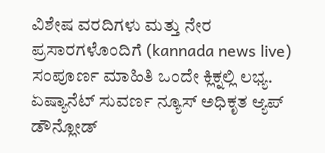ವಿಶೇಷ ವರದಿಗಳು ಮತ್ತು ನೇರ ಪ್ರಸಾರಗಳೊಂದಿಗೆ (kannada news live) ಸಂಪೂರ್ಣ ಮಾಹಿತಿ ಒಂದೇ ಕ್ಲಿಕ್ನಲ್ಲಿ ಲಭ್ಯ. ಏಷ್ಯಾನೆಟ್ ಸುವರ್ಣ ನ್ಯೂಸ್ ಅಧಿಕೃತ ಆ್ಯಪ್ ಡೌನ್ಲೋಡ್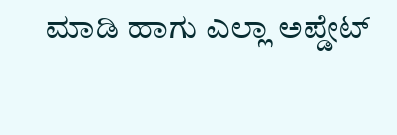ಮಾಡಿ ಹಾಗು ಎಲ್ಲಾ ಅಪ್ಡೇಟ್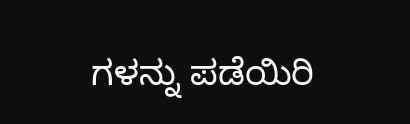ಗಳನ್ನು ಪಡೆಯಿರಿ